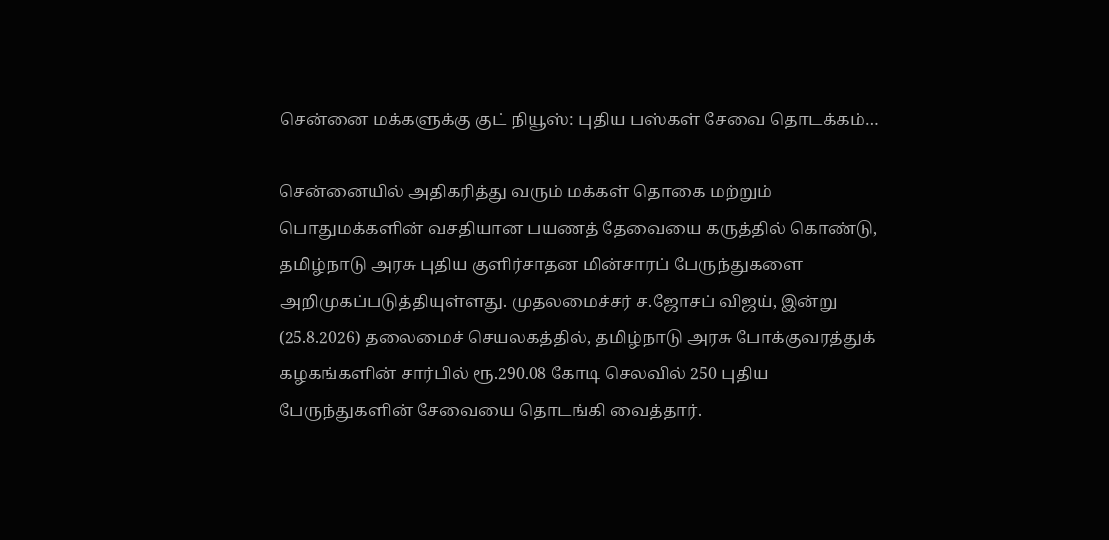சென்னை மக்களுக்கு குட் நியூஸ்: புதிய பஸ்கள் சேவை தொடக்கம்…

சென்னையில் அதிகரித்து வரும் மக்கள் தொகை மற்றும் பொதுமக்களின் வசதியான பயணத் தேவையை கருத்தில் கொண்டு, தமிழ்நாடு அரசு புதிய குளிர்சாதன மின்சாரப் பேருந்துகளை அறிமுகப்படுத்தியுள்ளது. முதலமைச்சர் ச.ஜோசப் விஜய், இன்று (25.8.2026) தலைமைச் செயலகத்தில், தமிழ்நாடு அரசு போக்குவரத்துக் கழகங்களின் சார்பில் ரூ.290.08 கோடி செலவில் 250 புதிய பேருந்துகளின் சேவையை தொடங்கி வைத்தார்.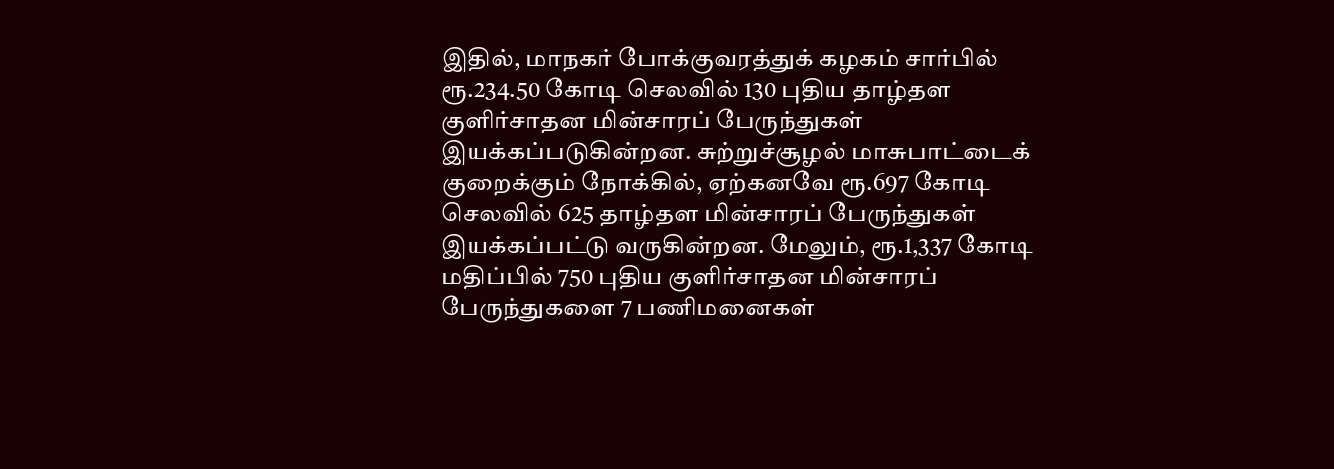இதில், மாநகர் போக்குவரத்துக் கழகம் சார்பில் ரூ.234.50 கோடி செலவில் 130 புதிய தாழ்தள குளிர்சாதன மின்சாரப் பேருந்துகள் இயக்கப்படுகின்றன. சுற்றுச்சூழல் மாசுபாட்டைக் குறைக்கும் நோக்கில், ஏற்கனவே ரூ.697 கோடி செலவில் 625 தாழ்தள மின்சாரப் பேருந்துகள் இயக்கப்பட்டு வருகின்றன. மேலும், ரூ.1,337 கோடி மதிப்பில் 750 புதிய குளிர்சாதன மின்சாரப் பேருந்துகளை 7 பணிமனைகள்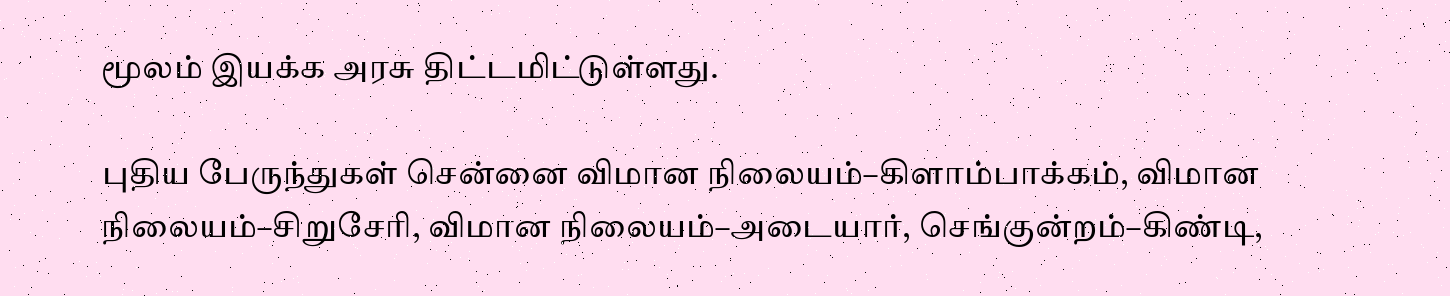மூலம் இயக்க அரசு திட்டமிட்டுள்ளது.

புதிய பேருந்துகள் சென்னை விமான நிலையம்–கிளாம்பாக்கம், விமான நிலையம்–சிறுசேரி, விமான நிலையம்–அடையார், செங்குன்றம்–கிண்டி,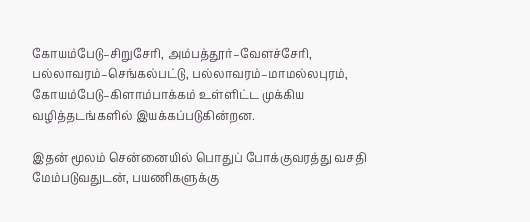கோயம்பேடு–சிறுசேரி, அம்பத்தூர்–வேளச்சேரி, பல்லாவரம்–செங்கல்பட்டு, பல்லாவரம்–மாமல்லபுரம், கோயம்பேடு–கிளாம்பாக்கம் உள்ளிட்ட முக்கிய வழித்தடங்களில் இயக்கப்படுகின்றன.

இதன் மூலம் சென்னையில் பொதுப் போக்குவரத்து வசதி மேம்படுவதுடன், பயணிகளுக்கு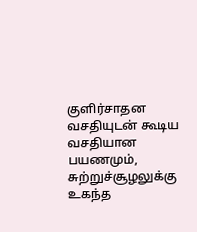குளிர்சாதன வசதியுடன் கூடிய வசதியான பயணமும், சுற்றுச்சூழலுக்கு உகந்த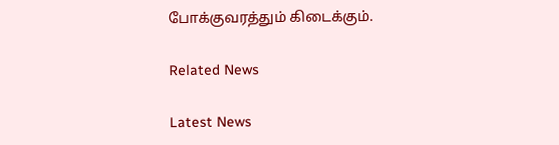போக்குவரத்தும் கிடைக்கும்.

Related News

Latest News